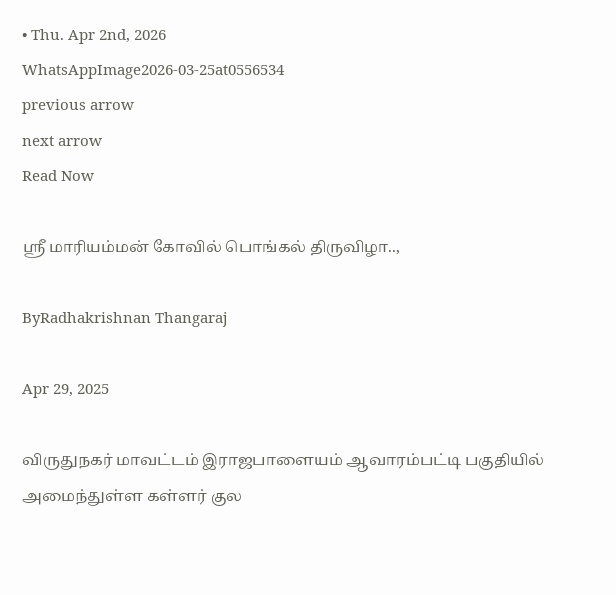• Thu. Apr 2nd, 2026
WhatsAppImage2026-03-25at0556534
previous arrow
next arrow
Read Now

ஸ்ரீ மாரியம்மன் கோவில் பொங்கல் திருவிழா..,

ByRadhakrishnan Thangaraj

Apr 29, 2025

விருதுநகர் மாவட்டம் இராஜபாளையம் ஆவாரம்பட்டி பகுதியில் அமைந்துள்ள கள்ளர் குல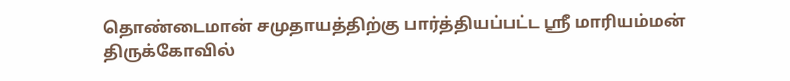தொண்டைமான் சமுதாயத்திற்கு பார்த்தியப்பட்ட ஸ்ரீ மாரியம்மன் திருக்கோவில்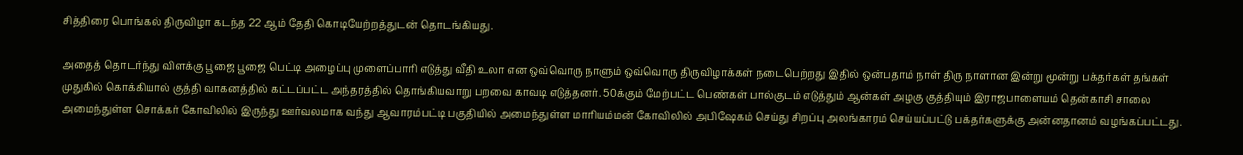சித்திரை பொங்கல் திருவிழா கடந்த 22 ஆம் தேதி கொடியேற்றத்துடன் தொடங்கியது.

அதைத் தொடர்ந்து விளக்கு பூஜை பூஜை பெட்டி அழைப்பு முளைப்பாரி எடுத்து வீதி உலா என ஒவ்வொரு நாளும் ஒவ்வொரு திருவிழாக்கள் நடைபெற்றது இதில் ஒன்பதாம் நாள் திரு நாளான இன்று மூன்று பக்தர்கள் தங்கள் முதுகில் கொக்கியால் குத்தி வாகனத்தில் கட்டப்பட்ட அந்தரத்தில் தொங்கியவாறு பறவை காவடி எடுத்தனர். 50க்கும் மேற்பட்ட பெண்கள் பால்குடம் எடுத்தும் ஆன்கள் அழகு குத்தியும் இராஜபாளையம் தென்காசி சாலை அமைந்துள்ள சொக்கர் கோவிலில் இருந்து ஊர்வலமாக வந்து ஆவாரம்பட்டி பகுதியில் அமைந்துள்ள மாரியம்மன் கோவிலில் அபிஷேகம் செய்து சிறப்பு அலங்காரம் செய்யப்பட்டு பக்தர்களுக்கு அன்னதானம் வழங்கப்பட்டது.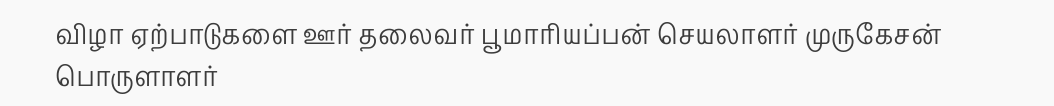விழா ஏற்பாடுகளை ஊர் தலைவர் பூமாரியப்பன் செயலாளர் முருகேசன் பொருளாளர்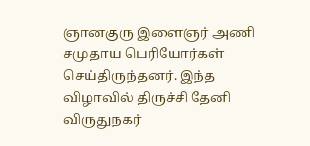ஞானகுரு இளைஞர் அணி சமுதாய பெரியோர்கள் செய்திருந்தனர். இந்த விழாவில் திருச்சி தேனி விருதுநகர்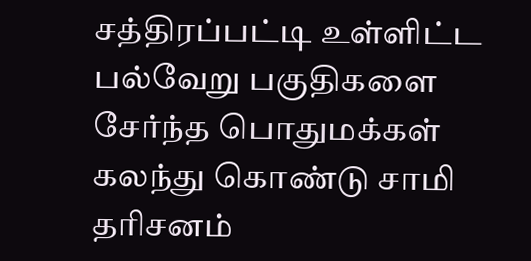சத்திரப்பட்டி உள்ளிட்ட பல்வேறு பகுதிகளை சேர்ந்த பொதுமக்கள் கலந்து கொண்டு சாமி தரிசனம்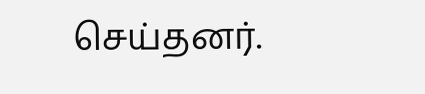செய்தனர்.